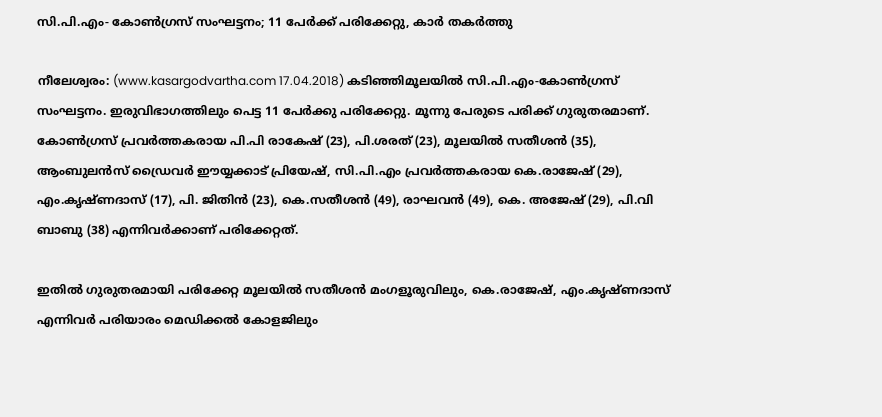സി.പി.എം- കോണ്‍ഗ്രസ് സംഘട്ടനം; 11 പേര്‍ക്ക് പരിക്കേറ്റു, കാര്‍ തകര്‍ത്തു

നീലേശ്വരം: (www.kasargodvartha.com 17.04.2018) കടിഞ്ഞിമൂലയില്‍ സി.പി.എം-കോണ്‍ഗ്രസ് സംഘട്ടനം. ഇരുവിഭാഗത്തിലും പെട്ട 11 പേര്‍ക്കു പരിക്കേറ്റു. മൂന്നു പേരുടെ പരിക്ക് ഗുരുതരമാണ്. കോണ്‍ഗ്രസ് പ്രവര്‍ത്തകരായ പി.പി രാകേഷ് (23), പി.ശരത് (23), മൂലയില്‍ സതീശന്‍ (35), ആംബുലന്‍സ് ഡ്രൈവര്‍ ഈയ്യക്കാട് പ്രിയേഷ്, സി.പി.എം പ്രവര്‍ത്തകരായ കെ.രാജേഷ് (29), എം.കൃഷ്ണദാസ് (17), പി. ജിതിന്‍ (23), കെ.സതീശന്‍ (49), രാഘവന്‍ (49), കെ. അജേഷ് (29), പി.വി ബാബു (38) എന്നിവര്‍ക്കാണ് പരിക്കേറ്റത്.

ഇതില്‍ ഗുരുതരമായി പരിക്കേറ്റ മൂലയില്‍ സതീശന്‍ മംഗളൂരുവിലും, കെ.രാജേഷ്, എം.കൃഷ്ണദാസ് എന്നിവര്‍ പരിയാരം മെഡിക്കല്‍ കോളജിലും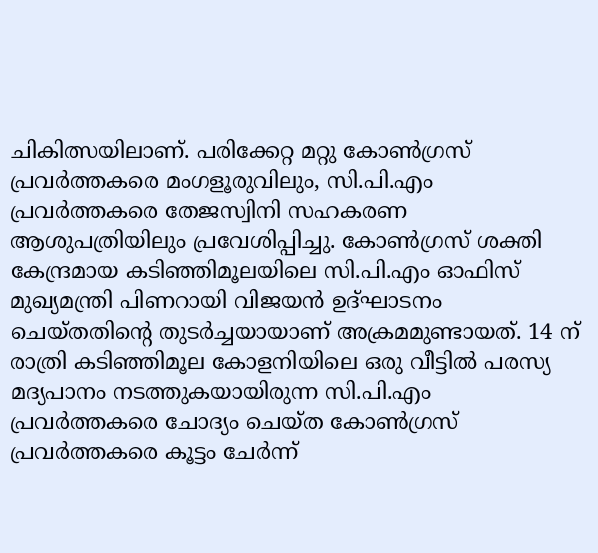ചികിത്സയിലാണ്. പരിക്കേറ്റ മറ്റു കോണ്‍ഗ്രസ് പ്രവര്‍ത്തകരെ മംഗളൂരുവിലും, സി.പി.എം പ്രവര്‍ത്തകരെ തേജസ്വിനി സഹകരണ ആശുപത്രിയിലും പ്രവേശിപ്പിച്ചു. കോണ്‍ഗ്രസ് ശക്തി കേന്ദ്രമായ കടിഞ്ഞിമൂലയിലെ സി.പി.എം ഓഫിസ് മുഖ്യമന്ത്രി പിണറായി വിജയന്‍ ഉദ്ഘാടനം ചെയ്തതിന്റെ തുടര്‍ച്ചയായാണ് അക്രമമുണ്ടായത്. 14 ന് രാത്രി കടിഞ്ഞിമൂല കോളനിയിലെ ഒരു വീട്ടില്‍ പരസ്യ മദ്യപാനം നടത്തുകയായിരുന്ന സി.പി.എം പ്രവര്‍ത്തകരെ ചോദ്യം ചെയ്ത കോണ്‍ഗ്രസ് പ്രവര്‍ത്തകരെ കൂട്ടം ചേര്‍ന്ന്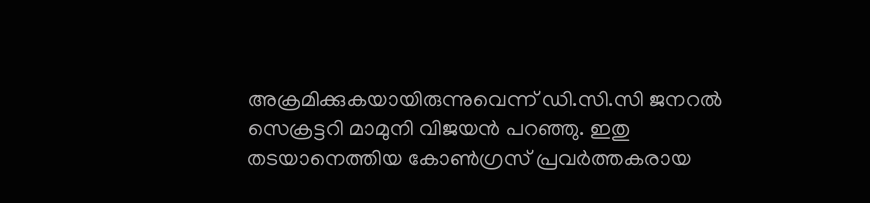അക്രമിക്കുകയായിരുന്നുവെന്ന് ഡി.സി.സി ജനറല്‍ സെക്രട്ടറി മാമുനി വിജയന്‍ പറഞ്ഞു. ഇതു തടയാനെത്തിയ കോണ്‍ഗ്രസ് പ്രവര്‍ത്തകരായ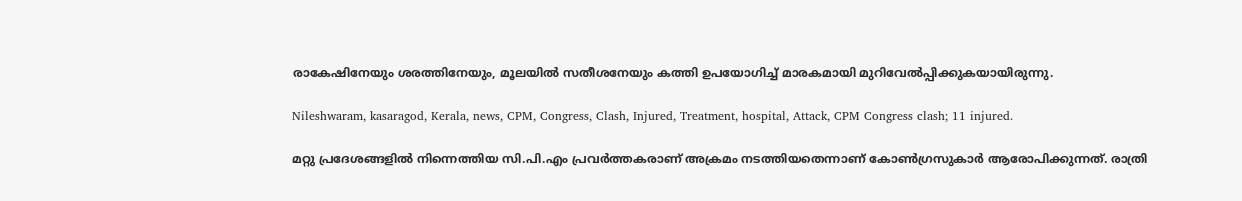രാകേഷിനേയും ശരത്തിനേയും, മൂലയില്‍ സതീശനേയും കത്തി ഉപയോഗിച്ച് മാരകമായി മുറിവേല്‍പ്പിക്കുകയായിരുന്നു.

Nileshwaram, kasaragod, Kerala, news, CPM, Congress, Clash, Injured, Treatment, hospital, Attack, CPM Congress clash; 11 injured.

മറ്റു പ്രദേശങ്ങളില്‍ നിന്നെത്തിയ സി.പി.എം പ്രവര്‍ത്തകരാണ് അക്രമം നടത്തിയതെന്നാണ് കോണ്‍ഗ്രസുകാര്‍ ആരോപിക്കുന്നത്. രാത്രി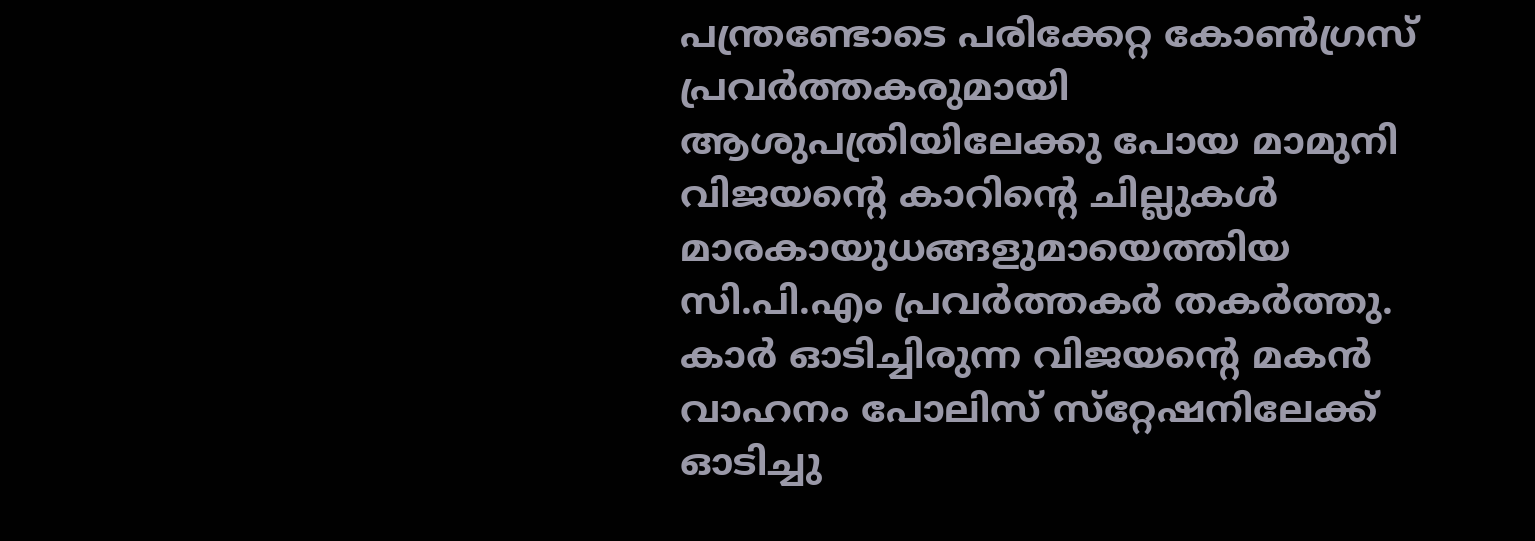പന്ത്രണ്ടോടെ പരിക്കേറ്റ കോണ്‍ഗ്രസ് പ്രവര്‍ത്തകരുമായി ആശുപത്രിയിലേക്കു പോയ മാമുനി വിജയന്റെ കാറിന്റെ ചില്ലുകള്‍ മാരകായുധങ്ങളുമായെത്തിയ സി.പി.എം പ്രവര്‍ത്തകര്‍ തകര്‍ത്തു. കാര്‍ ഓടിച്ചിരുന്ന വിജയന്റെ മകന്‍ വാഹനം പോലിസ് സ്‌റ്റേഷനിലേക്ക് ഓടിച്ചു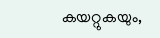കയറ്റുകയും,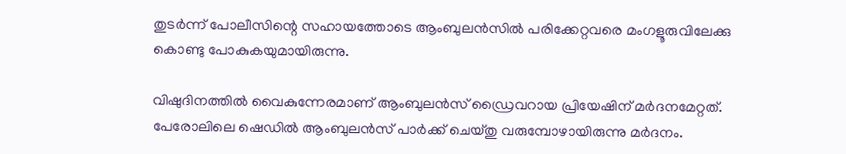തുടര്‍ന്ന് പോലീസിന്റെ സഹായത്തോടെ ആംബുലന്‍സില്‍ പരിക്കേറ്റവരെ മംഗളൂരുവിലേക്കു കൊണ്ടു പോകുകയുമായിരുന്നു.

വിഷുദിനത്തില്‍ വൈകുന്നേരമാണ് ആംബുലന്‍സ് ഡ്രൈവറായ പ്രിയേഷിന് മര്‍ദനമേറ്റത്. പേരോലിലെ ഷെഡില്‍ ആംബുലന്‍സ് പാര്‍ക്ക് ചെയ്തു വരുമ്പോഴായിരുന്നു മര്‍ദനം.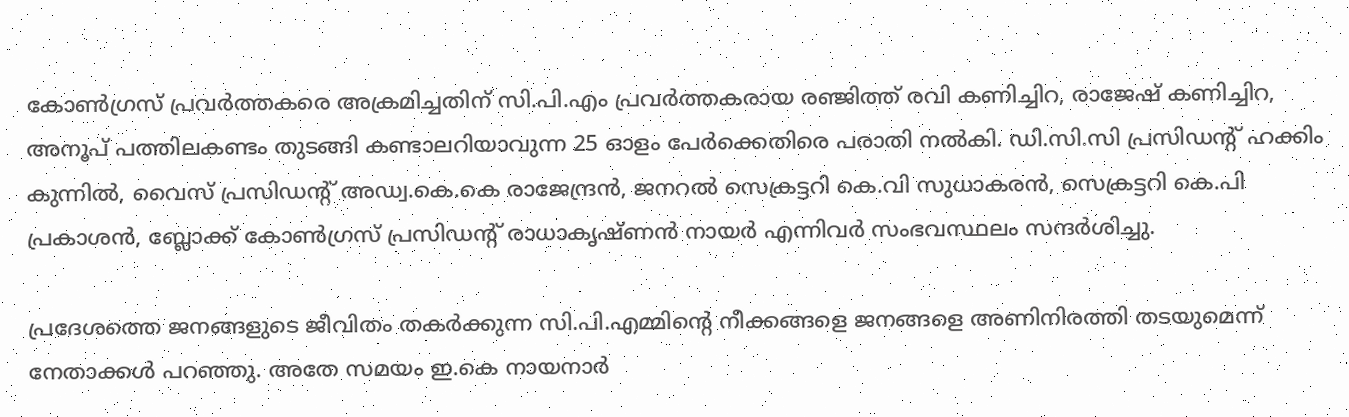കോണ്‍ഗ്രസ് പ്രവര്‍ത്തകരെ അക്രമിച്ചതിന് സി.പി.എം പ്രവര്‍ത്തകരായ രഞ്ജിത്ത് രവി കണിച്ചിറ, രാജേഷ് കണിച്ചിറ, അനൂപ് പത്തിലകണ്ടം തുടങ്ങി കണ്ടാലറിയാവുന്ന 25 ഓളം പേര്‍ക്കെതിരെ പരാതി നല്‍കി. ഡി.സി.സി പ്രസിഡന്റ് ഹക്കിം കുന്നില്‍, വൈസ് പ്രസിഡന്റ് അഡ്വ.കെ.കെ രാജേന്ദ്രന്‍, ജനറല്‍ സെക്രട്ടറി കെ.വി സുധാകരന്‍, സെക്രട്ടറി കെ.പി പ്രകാശന്‍, ബ്ലോക്ക് കോണ്‍ഗ്രസ് പ്രസിഡന്റ് രാധാകൃഷ്ണന്‍ നായര്‍ എന്നിവര്‍ സംഭവസ്ഥലം സന്ദര്‍ശിച്ചു.

പ്രദേശത്തെ ജനങ്ങളുടെ ജീവിതം തകര്‍ക്കുന്ന സി.പി.എമ്മിന്റെ നീക്കങ്ങളെ ജനങ്ങളെ അണിനിരത്തി തടയുമെന്ന് നേതാക്കള്‍ പറഞ്ഞു. അതേ സമയം ഇ.കെ നായനാര്‍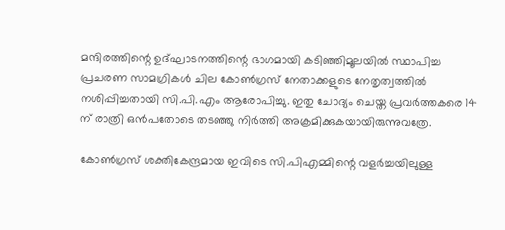മന്ദിരത്തിന്റെ ഉദ്ഘാടനത്തിന്റെ ഭാഗമായി കടിഞ്ഞിമൂലയില്‍ സ്ഥാപിച്ച പ്രചരണ സാമഗ്രികള്‍ ചില കോണ്‍ഗ്രസ് നേതാക്കളുടെ നേതൃത്വത്തില്‍ നശിപ്പിച്ചതായി സി.പി.എം ആരോപിച്ചു. ഇതു ചോദ്യം ചെയ്ത പ്രവര്‍ത്തകരെ 14 ന് രാത്രി ഒന്‍പതോടെ തടഞ്ഞു നിര്‍ത്തി അക്രമിക്കുകയായിരുന്നുവത്രേ.

കോണ്‍ഗ്രസ് ശക്തികേന്ദ്രമായ ഇവിടെ സി.പിഎമ്മിന്റെ വളര്‍ച്ചയിലുള്ള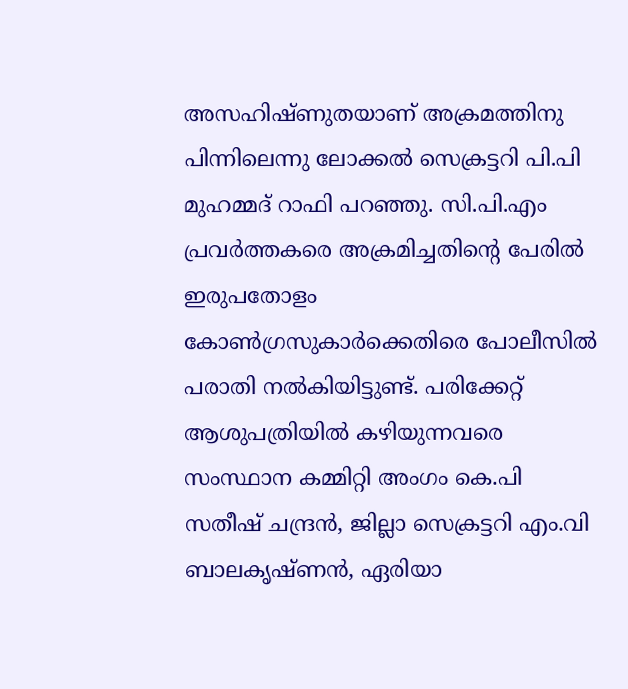അസഹിഷ്ണുതയാണ് അക്രമത്തിനു പിന്നിലെന്നു ലോക്കല്‍ സെക്രട്ടറി പി.പി മുഹമ്മദ് റാഫി പറഞ്ഞു. സി.പി.എം പ്രവര്‍ത്തകരെ അക്രമിച്ചതിന്റെ പേരില്‍ ഇരുപതോളം കോണ്‍ഗ്രസുകാര്‍ക്കെതിരെ പോലീസില്‍ പരാതി നല്‍കിയിട്ടുണ്ട്. പരിക്കേറ്റ് ആശുപത്രിയില്‍ കഴിയുന്നവരെ സംസ്ഥാന കമ്മിറ്റി അംഗം കെ.പി സതീഷ് ചന്ദ്രന്‍, ജില്ലാ സെക്രട്ടറി എം.വി ബാലകൃഷ്ണന്‍, ഏരിയാ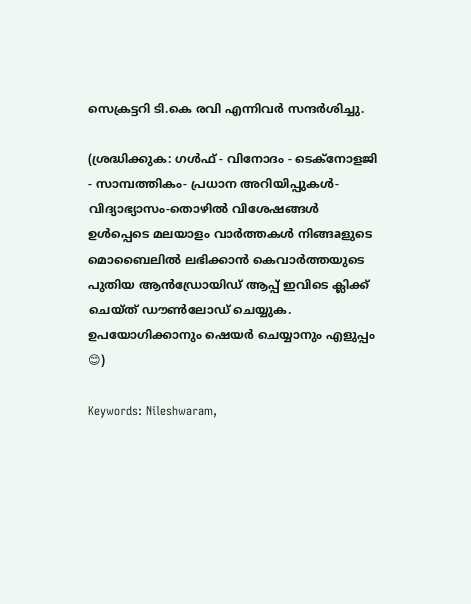സെക്രട്ടറി ടി.കെ രവി എന്നിവര്‍ സന്ദര്‍ശിച്ചു.

(ശ്രദ്ധിക്കുക: ഗൾഫ് - വിനോദം - ടെക്നോളജി - സാമ്പത്തികം- പ്രധാന അറിയിപ്പുകൾ-വിദ്യാഭ്യാസം-തൊഴിൽ വിശേഷങ്ങൾ ഉൾപ്പെടെ മലയാളം വാർത്തകൾ നിങ്ങaളുടെ മൊബൈലിൽ ലഭിക്കാൻ കെവാർത്തയുടെ പുതിയ ആൻഡ്രോയിഡ് ആപ്പ് ഇവിടെ ക്ലിക്ക് ചെയ്ത് ഡൗൺലോഡ് ചെയ്യുക. ഉപയോഗിക്കാനും ഷെയർ ചെയ്യാനും എളുപ്പം 😊)

Keywords: Nileshwaram,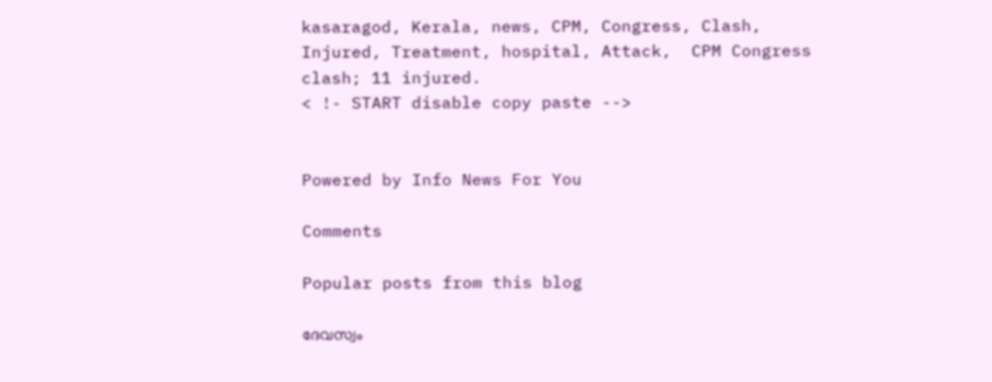kasaragod, Kerala, news, CPM, Congress, Clash, Injured, Treatment, hospital, Attack,  CPM Congress clash; 11 injured.
< !- START disable copy paste -->


Powered by Info News For You

Comments

Popular posts from this blog

ദേവസ്വം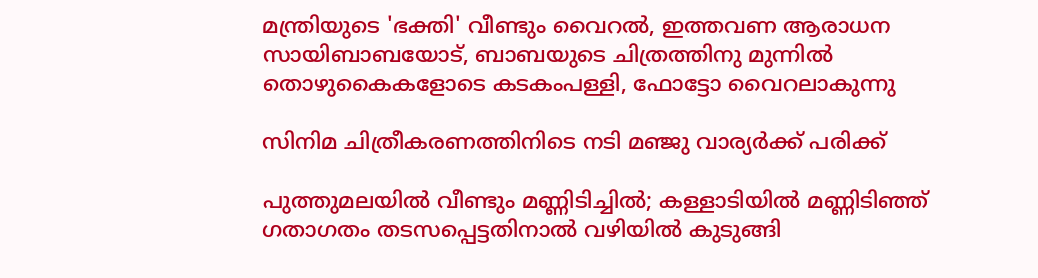മന്ത്രിയുടെ 'ഭക്തി' വീണ്ടും വൈറല്‍, ഇത്തവണ ആരാധന സായിബാബയോട്, ബാബയുടെ ചിത്രത്തിനു മുന്നില്‍ തൊഴുകൈകളോടെ കടകംപള്ളി, ഫോട്ടോ വൈറലാകുന്നു

സിനിമ ചിത്രീകരണത്തിനിടെ നടി മഞ്ജു വാര്യര്‍ക്ക് പരിക്ക്

പുത്തുമലയില്‍ വീണ്ടും മണ്ണിടിച്ചില്‍; കള്ളാടിയില്‍ മണ്ണിടിഞ്ഞ് ഗതാഗതം തടസപ്പെട്ടതിനാല്‍ വഴിയില്‍ കുടുങ്ങി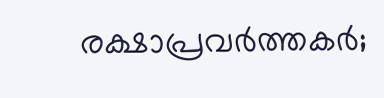രക്ഷാപ്രവര്‍ത്തകര്‍;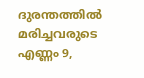ദുരന്തത്തില്‍ മരിച്ചവരുടെ എണ്ണം 9,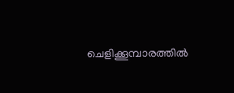ചെളിക്കൂമ്പാരത്തില്‍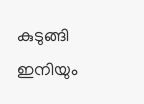കുടുങ്ങി ഇനിയും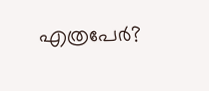എത്രപേര്‍?